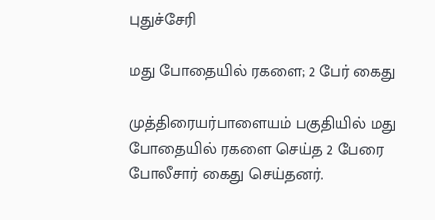புதுச்சேரி

மது போதையில் ரகளை; 2 பேர் கைது

முத்திரையர்பாளையம் பகுதியில் மது போதையில் ரகளை செய்த 2 பேரை போலீசார் கைது செய்தனர்.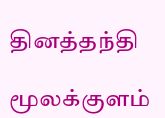தினத்தந்தி

மூலக்குளம்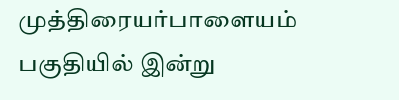முத்திரையர்பாளையம் பகுதியில் இன்று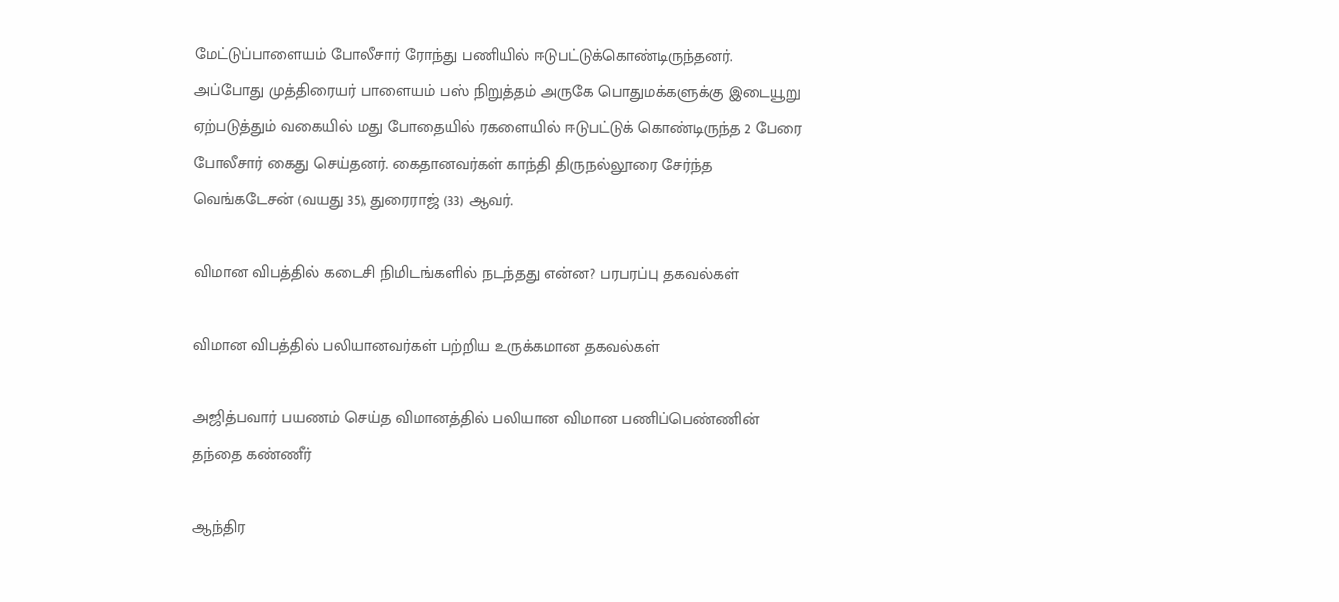மேட்டுப்பாளையம் போலீசார் ரோந்து பணியில் ஈடுபட்டுக்கொண்டிருந்தனர். அப்போது முத்திரையர் பாளையம் பஸ் நிறுத்தம் அருகே பொதுமக்களுக்கு இடையூறு ஏற்படுத்தும் வகையில் மது போதையில் ரகளையில் ஈடுபட்டுக் கொண்டிருந்த 2 பேரை போலீசார் கைது செய்தனர். கைதானவர்கள் காந்தி திருநல்லூரை சேர்ந்த வெங்கடேசன் (வயது 35), துரைராஜ் (33) ஆவர்.

விமான விபத்தில் கடைசி நிமிடங்களில் நடந்தது என்ன? பரபரப்பு தகவல்கள்

விமான விபத்தில் பலியானவர்கள் பற்றிய உருக்கமான தகவல்கள்

அஜித்பவார் பயணம் செய்த விமானத்தில் பலியான விமான பணிப்பெண்ணின் தந்தை கண்ணீர்

ஆந்திர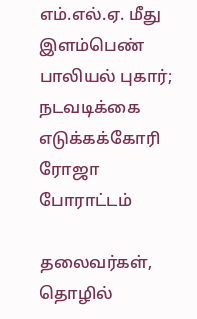எம்.எல்.ஏ. மீது இளம்பெண் பாலியல் புகார்; நடவடிக்கை எடுக்கக்கோரி ரோஜா போராட்டம்

தலைவர்கள், தொழில்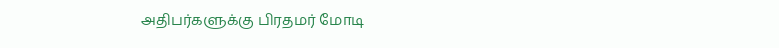அதிபர்களுக்கு பிரதமர் மோடி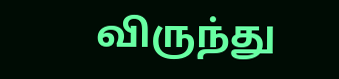விருந்து